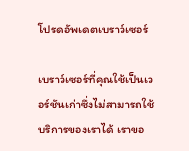โปรดอัพเดตเบราว์เซอร์

เบราว์เซอร์ที่คุณใช้เป็นเวอร์ชันเก่าซึ่งไม่สามารถใช้บริการของเราได้ เราขอ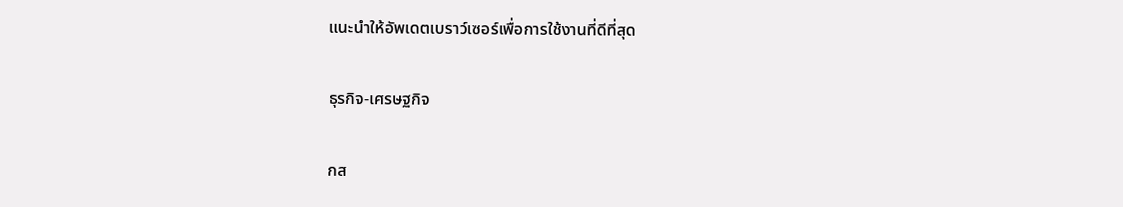แนะนำให้อัพเดตเบราว์เซอร์เพื่อการใช้งานที่ดีที่สุด

ธุรกิจ-เศรษฐกิจ

กส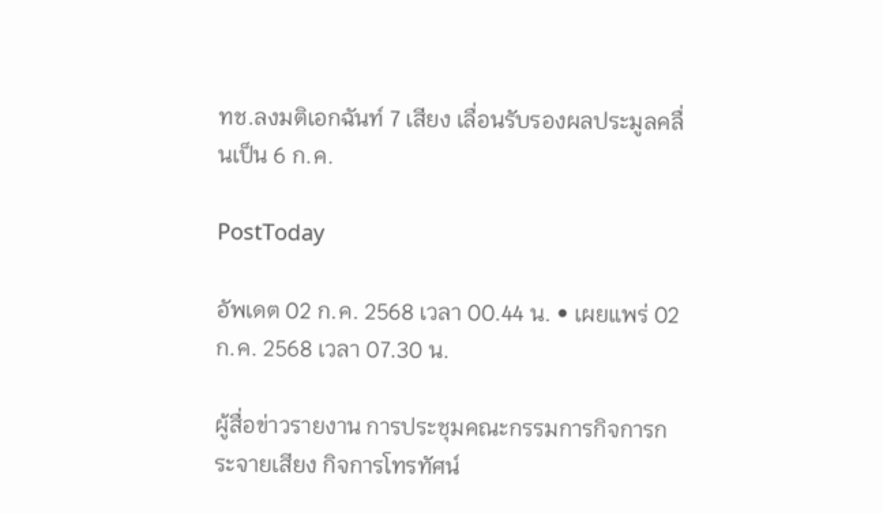ทช.ลงมติเอกฉันท์ 7 เสียง เลื่อนรับรองผลประมูลคลื่นเป็น 6 ก.ค.

PostToday

อัพเดต 02 ก.ค. 2568 เวลา 00.44 น. • เผยแพร่ 02 ก.ค. 2568 เวลา 07.30 น.

ผู้สื่อข่าวรายงาน การประชุมคณะกรรมการกิจการกระจายเสียง กิจการโทรทัศน์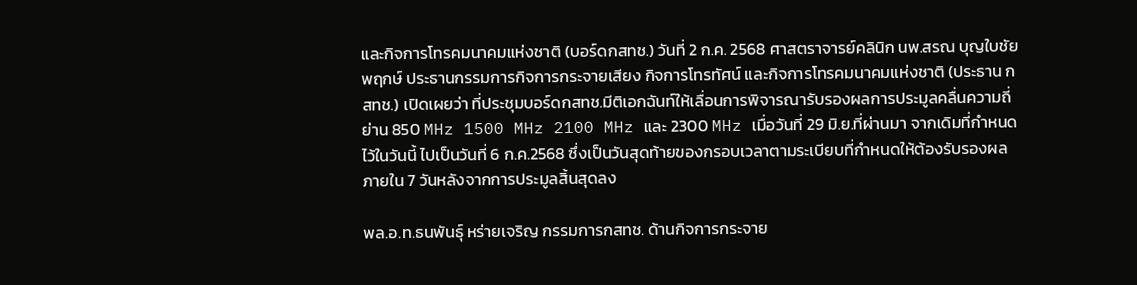และกิจการโทรคมนาคมแห่งชาติ (บอร์ดกสทช.) วันที่ 2 ก.ค. 2568 ศาสตราจารย์คลินิก นพ.สรณ บุญใบชัยพฤกษ์ ประธานกรรมการกิจการกระจายเสียง กิจการโทรทัศน์ และกิจการโทรคมนาคมแห่งชาติ (ประธาน กสทช.) เปิดเผยว่า ที่ประชุมบอร์ดกสทช.มีติเอกฉันท์ให้เลื่อนการพิจารณารับรองผลการประมูลคลื่นความถี่ย่าน 850 MHz 1500 MHz 2100 MHz และ 2300 MHz เมื่อวันที่ 29 มิ.ย.ที่ผ่านมา จากเดิมที่กำหนดไว้ในวันนี้ ไปเป็นวันที่ 6 ก.ค.2568 ซึ่งเป็นวันสุดท้ายของกรอบเวลาตามระเบียบที่กำหนดให้ต้องรับรองผลภายใน 7 วันหลังจากการประมูลสิ้นสุดลง

พล.อ.ท.ธนพันธุ์ หร่ายเจริญ กรรมการกสทช. ด้านกิจการกระจาย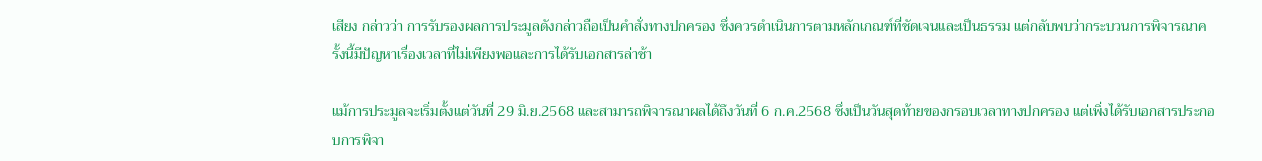เสียง กล่าวว่า การรับรองผลการประมูลดังกล่าวถือเป็นคำสั่งทางปกครอง ซึ่งควรดำเนินการตามหลักเกณฑ์ที่ชัดเจนและเป็นธรรม แต่กลับพบว่ากระบวนการพิจารณาครั้งนี้มีปัญหาเรื่องเวลาที่ไม่เพียงพอและการได้รับเอกสารล่าช้า

แม้การประมูลจะเริ่มตั้งแต่วันที่ 29 มิ.ย.2568 และสามารถพิจารณาผลได้ถึงวันที่ 6 ก.ค.2568 ซึ่งเป็นวันสุดท้ายของกรอบเวลาทางปกครอง แต่เพิ่งได้รับเอกสารประกอบการพิจา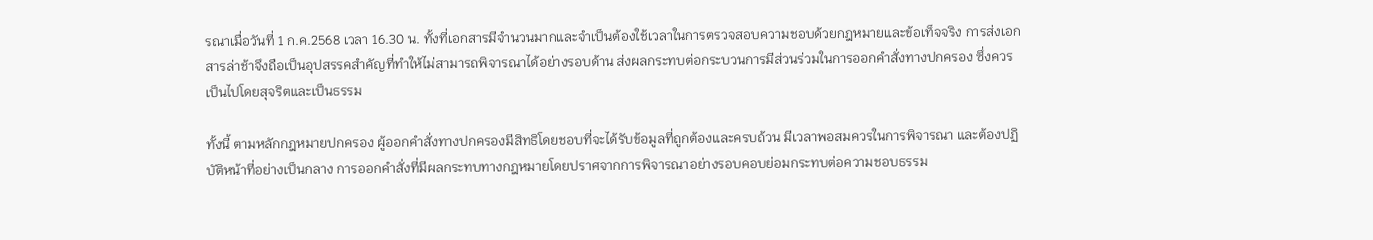รณาเมื่อวันที่ 1 ก.ค.2568 เวลา 16.30 น. ทั้งที่เอกสารมีจำนวนมากและจำเป็นต้องใช้เวลาในการตรวจสอบความชอบด้วยกฎหมายและข้อเท็จจริง การส่งเอกสารล่าช้าจึงถือเป็นอุปสรรคสำคัญที่ทำให้ไม่สามารถพิจารณาได้อย่างรอบด้าน ส่งผลกระทบต่อกระบวนการมีส่วนร่วมในการออกคำสั่งทางปกครอง ซึ่งควรเป็นไปโดยสุจริตและเป็นธรรม

ทั้งนี้ ตามหลักกฎหมายปกครอง ผู้ออกคำสั่งทางปกครองมีสิทธิโดยชอบที่จะได้รับข้อมูลที่ถูกต้องและครบถ้วน มีเวลาพอสมควรในการพิจารณา และต้องปฏิบัติหน้าที่อย่างเป็นกลาง การออกคำสั่งที่มีผลกระทบทางกฎหมายโดยปราศจากการพิจารณาอย่างรอบคอบย่อมกระทบต่อความชอบธรรม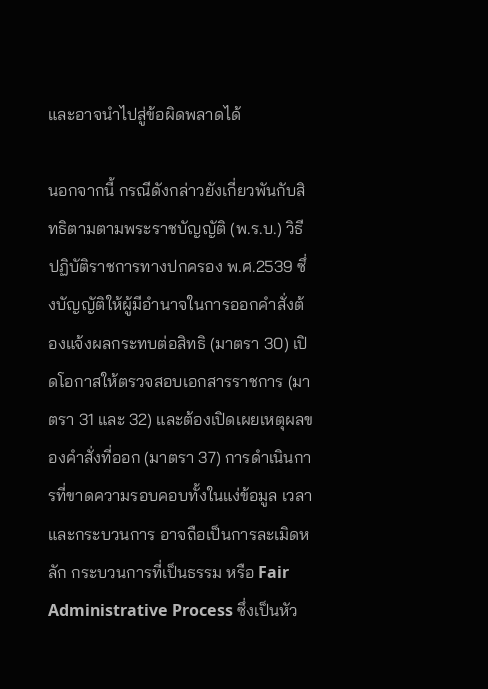และอาจนำไปสู่ข้อผิดพลาดได้

นอกจากนี้ กรณีดังกล่าวยังเกี่ยวพันกับสิทธิตามตามพระราชบัญญัติ (พ.ร.บ.) วิธีปฏิบัติราชการทางปกครอง พ.ศ.2539 ซึ่งบัญญัติให้ผู้มีอำนาจในการออกคำสั่งต้องแจ้งผลกระทบต่อสิทธิ (มาตรา 30) เปิดโอกาสให้ตรวจสอบเอกสารราชการ (มาตรา 31 และ 32) และต้องเปิดเผยเหตุผลของคำสั่งที่ออก (มาตรา 37) การดำเนินการที่ขาดความรอบคอบทั้งในแง่ข้อมูล เวลา และกระบวนการ อาจถือเป็นการละเมิดหลัก กระบวนการที่เป็นธรรม หรือ Fair Administrative Process ซึ่งเป็นหัว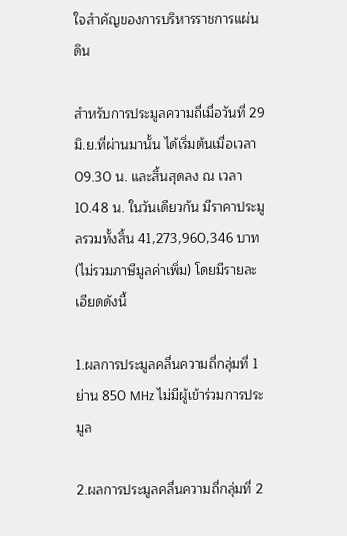ใจสำคัญของการบริหารราชการแผ่นดิน

สำหรับการประมูลความถี่เมื่อวันที่ 29 มิ.ย.ที่ผ่านมานั้น ได้เริ่มต้นเมื่อเวลา 09.30 น. และสิ้นสุดลง ณ เวลา 10.48 น. ในวันเดียวกัน มีราคาประมูลรวมทั้งสิ้น 41,273,960,346 บาท (ไม่รวมภาษีมูลค่าเพิ่ม) โดยมีรายละเอียดดังนี้

1.ผลการประมูลคลื่นความถี่กลุ่มที่ 1 ย่าน 850 MHz ไม่มีผู้เข้าร่วมการประมูล

2.ผลการประมูลคลื่นความถี่กลุ่มที่ 2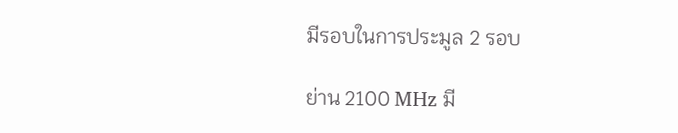มีรอบในการประมูล 2 รอบ

ย่าน 2100 MHz มี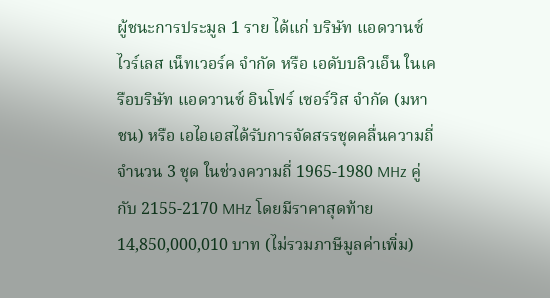ผู้ชนะการประมูล 1 ราย ได้แก่ บริษัท แอดวานซ์ ไวร์เลส เน็ทเวอร์ค จํากัด หรือ เอดับบลิวเอ็น ในเครือบริษัท แอดวานซ์ อินโฟร์ เซอร์วิส จำกัด (มหาชน) หรือ เอไอเอสได้รับการจัดสรรชุดคลื่นความถี่จํานวน 3 ชุด ในช่วงความถี่ 1965-1980 MHz คู่กับ 2155-2170 MHz โดยมีราคาสุดท้าย 14,850,000,010 บาท (ไม่รวมภาษีมูลค่าเพิ่ม)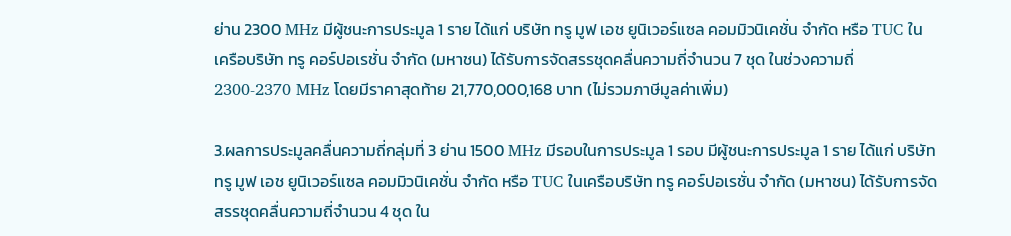ย่าน 2300 MHz มีผู้ชนะการประมูล 1 ราย ได้แก่ บริษัท ทรู มูฟ เอช ยูนิเวอร์แซล คอมมิวนิเคชั่น จํากัด หรือ TUC ในเครือบริษัท ทรู คอร์ปอเรชั่น จำกัด (มหาชน) ได้รับการจัดสรรชุดคลื่นความถี่จํานวน 7 ชุด ในช่วงความถี่ 2300-2370 MHz โดยมีราคาสุดท้าย 21,770,000,168 บาท (ไม่รวมภาษีมูลค่าเพิ่ม)

3.ผลการประมูลคลื่นความถี่กลุ่มที่ 3 ย่าน 1500 MHz มีรอบในการประมูล 1 รอบ มีผู้ชนะการประมูล 1 ราย ได้แก่ บริษัท ทรู มูฟ เอช ยูนิเวอร์แซล คอมมิวนิเคชั่น จํากัด หรือ TUC ในเครือบริษัท ทรู คอร์ปอเรชั่น จำกัด (มหาชน) ได้รับการจัดสรรชุดคลื่นความถี่จํานวน 4 ชุด ใน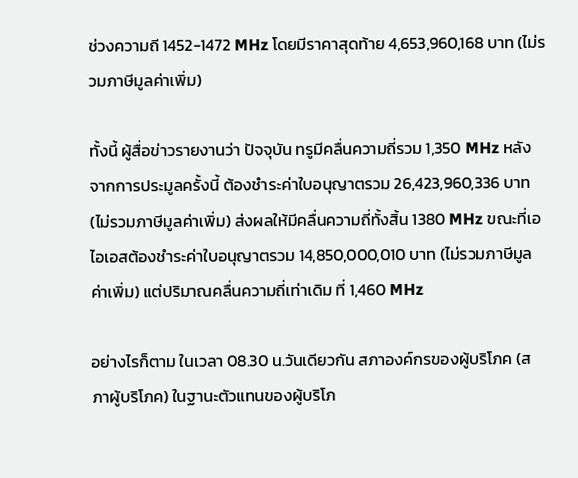ช่วงความถี 1452-1472 MHz โดยมีราคาสุดท้าย 4,653,960,168 บาท (ไม่รวมภาษีมูลค่าเพิ่ม)

ทั้งนี้ ผู้สื่อข่าวรายงานว่า ปัจจุบัน ทรูมีคลื่นความถี่รวม 1,350 MHz หลังจากการประมูลครั้งนี้ ต้องชำระค่าใบอนุญาตรวม 26,423,960,336 บาท (ไม่รวมภาษีมูลค่าเพิ่ม) ส่งผลให้มีคลื่นความถี่ทั้งสิ้น 1380 MHz ขณะที่เอไอเอสต้องชำระค่าใบอนุญาตรวม 14,850,000,010 บาท (ไม่รวมภาษีมูลค่าเพิ่ม) แต่ปริมาณคลื่นความถี่เท่าเดิม ที่ 1,460 MHz

อย่างไรก็ตาม ในเวลา 08.30 น.วันเดียวกัน สภาองค์กรของผู้บริโภค (สภาผู้บริโภค) ในฐานะตัวแทนของผู้บริโภ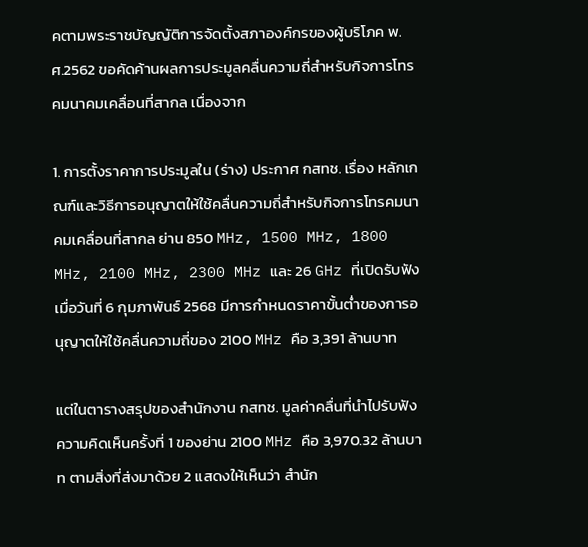คตามพระราชบัญญัติการจัดตั้งสภาองค์กรของผู้บริโภค พ.ศ.2562 ขอคัดค้านผลการประมูลคลื่นความถี่สำหรับกิจการโทรคมนาคมเคลื่อนที่สากล เนื่องจาก

1. การตั้งราคาการประมูลใน (ร่าง) ประกาศ กสทช. เรื่อง หลักเกณฑ์และวิธีการอนุญาตให้ใช้คลื่นความถี่สำหรับกิจการโทรคมนาคมเคลื่อนที่สากล ย่าน 850 MHz, 1500 MHz, 1800 MHz, 2100 MHz, 2300 MHz และ 26 GHz ที่เปิดรับฟังเมื่อวันที่ 6 กุมภาพันธ์ 2568 มีการกำหนดราคาขั้นต่ำของการอนุญาตให้ใช้คลื่นความถี่ของ 2100 MHz คือ 3,391 ล้านบาท

แต่ในตารางสรุปของสำนักงาน กสทช. มูลค่าคลื่นที่นำไปรับฟังความคิดเห็นครั้งที่ 1 ของย่าน 2100 MHz คือ 3,970.32 ล้านบาท ตามสิ่งที่ส่งมาด้วย 2 แสดงให้เห็นว่า สำนัก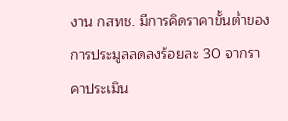งาน กสทช. มีการคิดราคาขั้นต่ำของการประมูลลดลงร้อยละ 30 จากราคาประเมิน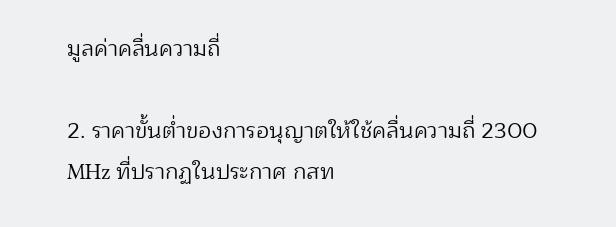มูลค่าคลื่นความถี่

2. ราคาขั้นต่ำของการอนุญาตให้ใช้คลื่นความถี่ 2300 MHz ที่ปรากฏในประกาศ กสท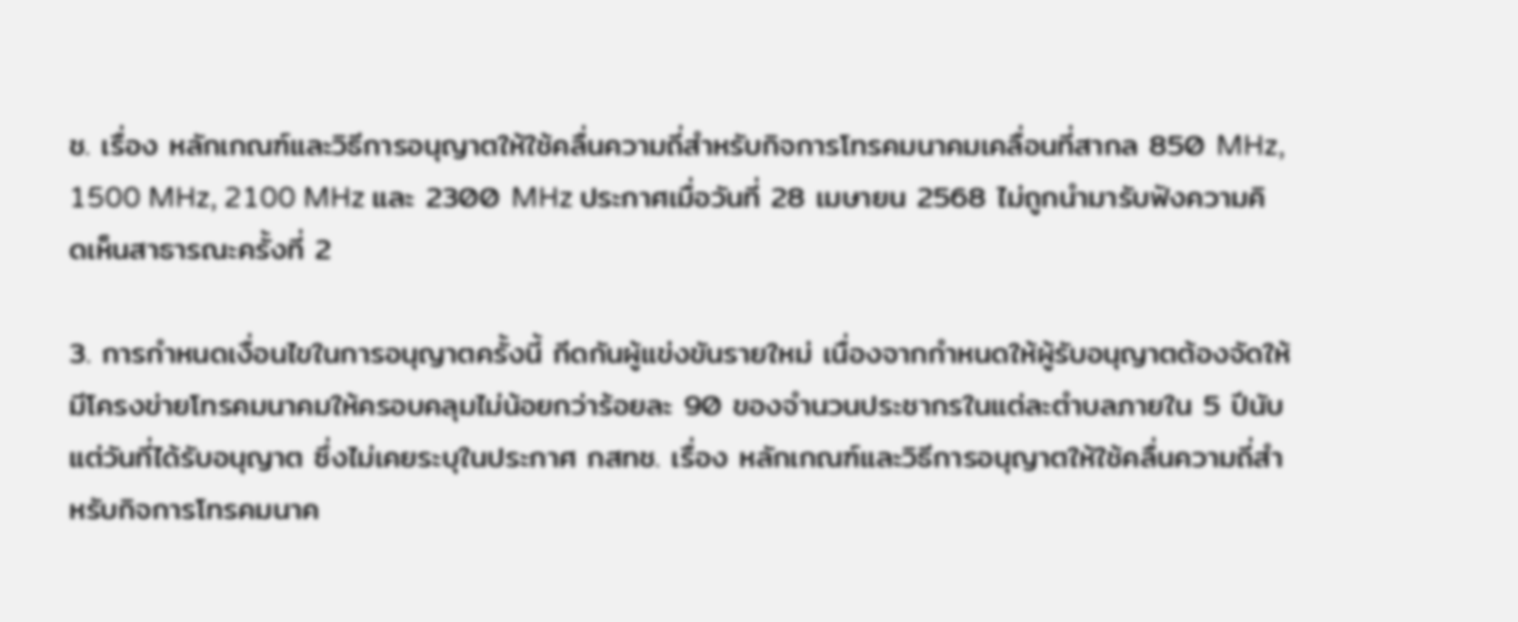ช. เรื่อง หลักเกณฑ์และวิธีการอนุญาตให้ใช้คลื่นความถี่สำหรับกิจการโทรคมนาคมเคลื่อนที่สากล 850 MHz, 1500 MHz, 2100 MHz และ 2300 MHz ประกาศเมื่อวันที่ 28 เมษายน 2568 ไม่ถูกนำมารับฟังความคิดเห็นสาธารณะครั้งที่ 2

3. การกำหนดเงื่อนไขในการอนุญาตครั้งนี้ กีดกันผู้แข่งขันรายใหม่ เนื่องจากกำหนดให้ผู้รับอนุญาตต้องจัดให้มีโครงข่ายโทรคมนาคมให้ครอบคลุมไม่น้อยกว่าร้อยละ 90 ของจำนวนประชากรในแต่ละตำบลภายใน 5 ปีนับแต่วันที่ได้รับอนุญาต ซึ่งไม่เคยระบุในประกาศ กสทช. เรื่อง หลักเกณฑ์และวิธีการอนุญาตให้ใช้คลื่นความถี่สำหรับกิจการโทรคมนาค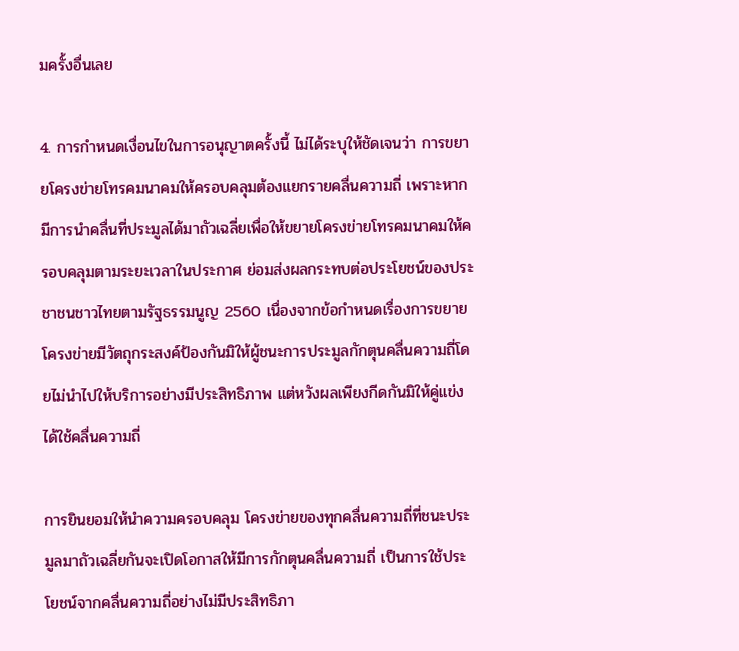มครั้งอื่นเลย

4. การกำหนดเงื่อนไขในการอนุญาตครั้งนี้ ไม่ได้ระบุให้ชัดเจนว่า การขยายโครงข่ายโทรคมนาคมให้ครอบคลุมต้องแยกรายคลื่นความถี่ เพราะหากมีการนำคลื่นที่ประมูลได้มาถัวเฉลี่ยเพื่อให้ขยายโครงข่ายโทรคมนาคมให้ครอบคลุมตามระยะเวลาในประกาศ ย่อมส่งผลกระทบต่อประโยชน์ของประชาชนชาวไทยตามรัฐธรรมนูญ 2560 เนื่องจากข้อกำหนดเรื่องการขยายโครงข่ายมีวัตถุกระสงค์ป้องกันมิให้ผู้ชนะการประมูลกักตุนคลื่นความถี่โดยไม่นำไปให้บริการอย่างมีประสิทธิภาพ แต่หวังผลเพียงกีดกันมิให้คู่แข่งได้ใช้คลื่นความถี่

การยินยอมให้นำความครอบคลุม โครงข่ายของทุกคลื่นความถี่ที่ชนะประมูลมาถัวเฉลี่ยกันจะเปิดโอกาสให้มีการกักตุนคลื่นความถี่ เป็นการใช้ประโยชน์จากคลื่นความถี่อย่างไม่มีประสิทธิภา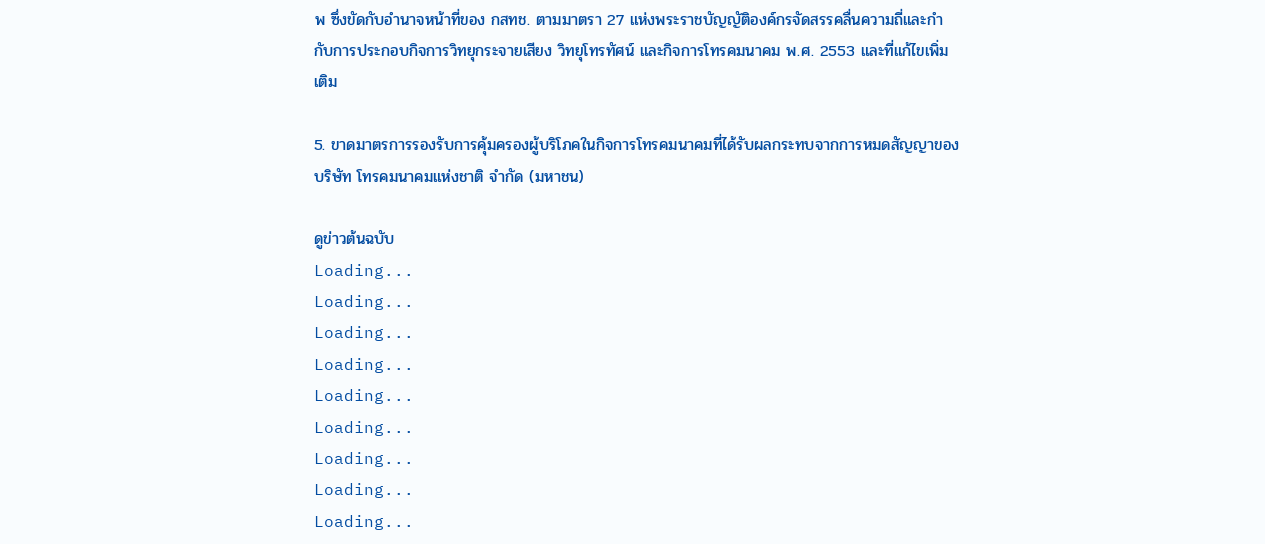พ ซึ่งขัดกับอำนาจหน้าที่ของ กสทช. ตามมาตรา 27 แห่งพระราชบัญญัติองค์กรจัดสรรคลื่นความถี่และกำกับการประกอบกิจการวิทยุกระจายเสียง วิทยุโทรทัศน์ และกิจการโทรคมนาคม พ.ศ. 2553 และที่แก้ไขเพิ่มเติม

5. ขาดมาตรการรองรับการคุ้มครองผู้บริโภคในกิจการโทรคมนาคมที่ได้รับผลกระทบจากการหมดสัญญาของบริษัท โทรคมนาคมแห่งชาติ จำกัด (มหาชน)

ดูข่าวต้นฉบับ
Loading...
Loading...
Loading...
Loading...
Loading...
Loading...
Loading...
Loading...
Loading...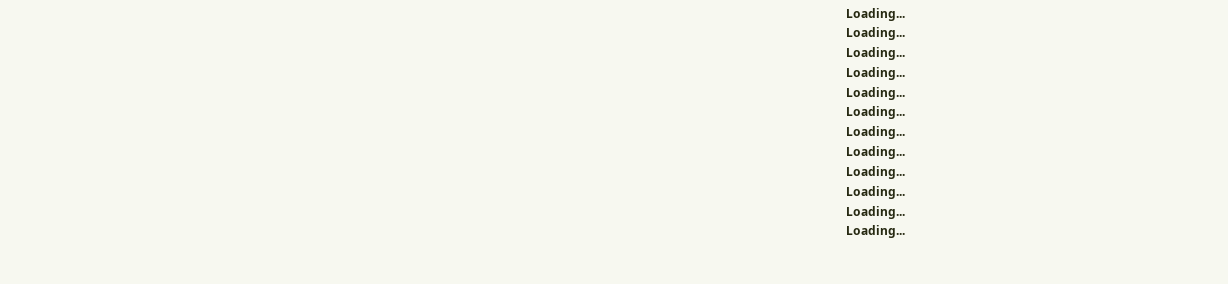Loading...
Loading...
Loading...
Loading...
Loading...
Loading...
Loading...
Loading...
Loading...
Loading...
Loading...
Loading...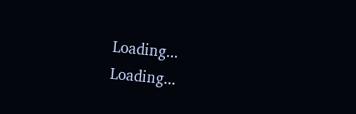Loading...
Loading...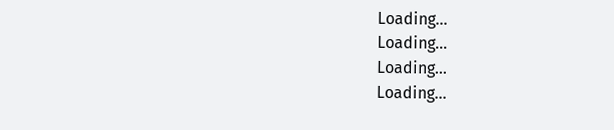Loading...
Loading...
Loading...
Loading...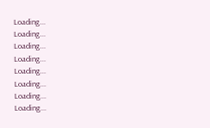Loading...
Loading...
Loading...
Loading...
Loading...
Loading...
Loading...
Loading...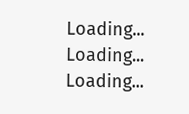Loading...
Loading...
Loading...